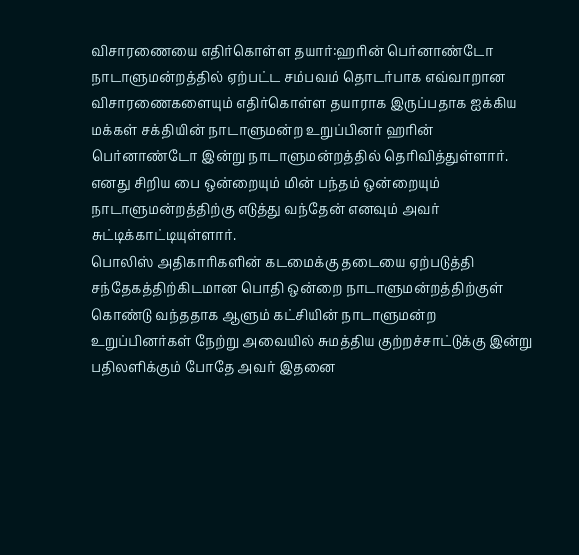விசாரணையை எதிர்கொள்ள தயார்:ஹரின் பெர்னாண்டோ
நாடாளுமன்றத்தில் ஏற்பட்ட சம்பவம் தொடர்பாக எவ்வாறான விசாரணைகளையும் எதிர்கொள்ள தயாராக இருப்பதாக ஐக்கிய மக்கள் சக்தியின் நாடாளுமன்ற உறுப்பினர் ஹரின் பெர்னாண்டோ இன்று நாடாளுமன்றத்தில் தெரிவித்துள்ளார்.
எனது சிறிய பை ஒன்றையும் மின் பந்தம் ஒன்றையும் நாடாளுமன்றத்திற்கு எடுத்து வந்தேன் எனவும் அவர் சுட்டிக்காட்டியுள்ளார்.
பொலிஸ் அதிகாரிகளின் கடமைக்கு தடையை ஏற்படுத்தி சந்தேகத்திற்கிடமான பொதி ஒன்றை நாடாளுமன்றத்திற்குள் கொண்டு வந்ததாக ஆளும் கட்சியின் நாடாளுமன்ற உறுப்பினர்கள் நேற்று அவையில் சுமத்திய குற்றச்சாட்டுக்கு இன்று பதிலளிக்கும் போதே அவர் இதனை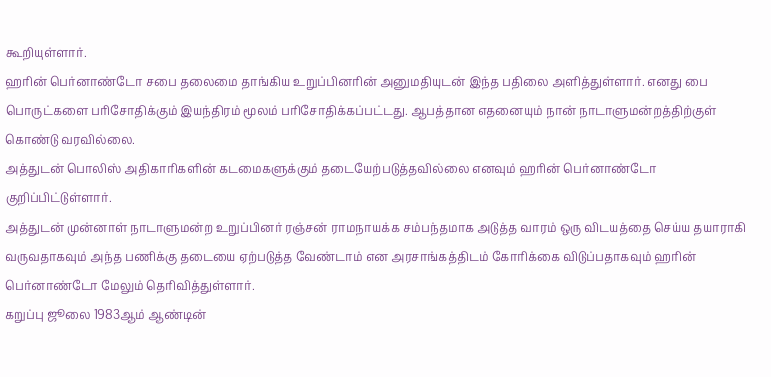கூறியுள்ளார்.
ஹரின் பெர்னாண்டோ சபை தலைமை தாங்கிய உறுப்பினரின் அனுமதியுடன் இந்த பதிலை அளித்துள்ளார். எனது பை பொருட்களை பரிசோதிக்கும் இயந்திரம் மூலம் பரிசோதிக்கப்பட்டது. ஆபத்தான எதனையும் நான் நாடாளுமன்றத்திற்குள் கொண்டு வரவில்லை.
அத்துடன் பொலிஸ் அதிகாரிகளின் கடமைகளுக்கும் தடையேற்படுத்தவில்லை எனவும் ஹரின் பெர்னாண்டோ குறிப்பிட்டுள்ளார்.
அத்துடன் முன்னாள் நாடாளுமன்ற உறுப்பினர் ரஞ்சன் ராமநாயக்க சம்பந்தமாக அடுத்த வாரம் ஒரு விடயத்தை செய்ய தயாராகி வருவதாகவும் அந்த பணிக்கு தடையை ஏற்படுத்த வேண்டாம் என அரசாங்கத்திடம் கோரிக்கை விடுப்பதாகவும் ஹரின் பெர்னாண்டோ மேலும் தெரிவித்துள்ளார்.
கறுப்பு ஜூலை 1983ஆம் ஆண்டின்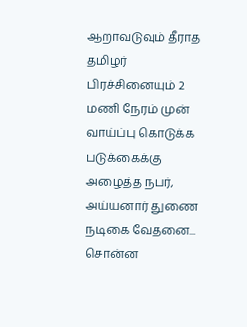ஆறாவடுவும் தீராத தமிழர் பிரச்சினையும் 2 மணி நேரம் முன்
வாய்ப்பு கொடுக்க படுக்கைக்கு அழைத்த நபர், அய்யனார் துணை நடிகை வேதனை... சொன்ன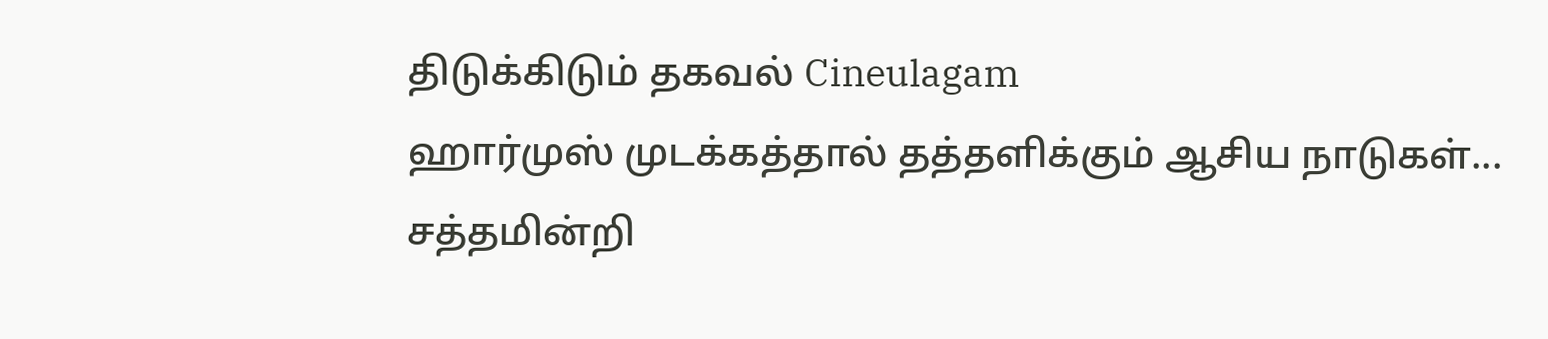திடுக்கிடும் தகவல் Cineulagam
ஹார்முஸ் முடக்கத்தால் தத்தளிக்கும் ஆசிய நாடுகள்... சத்தமின்றி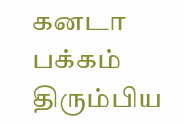கனடா பக்கம் திரும்பிய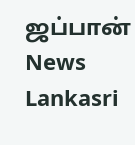ஜப்பான் News Lankasri